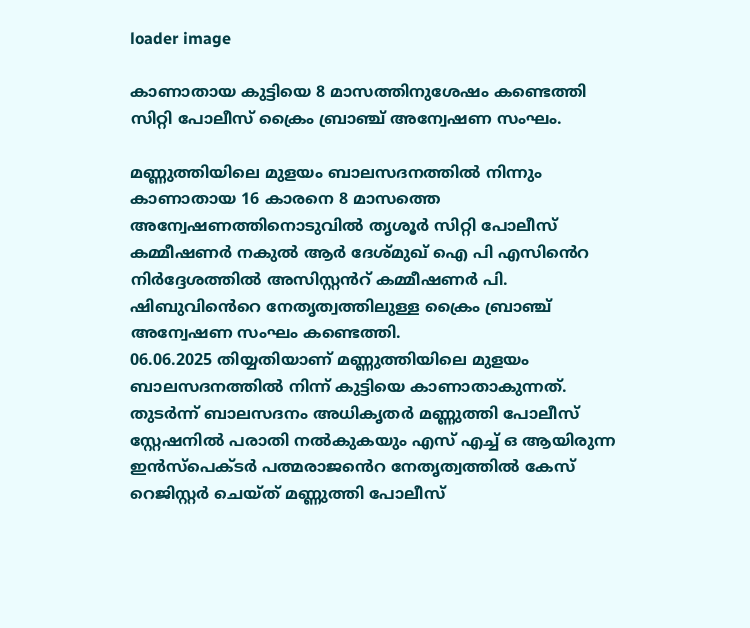loader image

കാണാതായ കുട്ടിയെ 8 മാസത്തിനുശേഷം കണ്ടെത്തി സിറ്റി പോലീസ് ക്രൈം ബ്രാഞ്ച് അന്വേഷണ സംഘം.

മണ്ണുത്തിയിലെ മുളയം ബാലസദനത്തിൽ നിന്നും കാണാതായ 16 കാരനെ 8 മാസത്തെ അന്വേഷണത്തിനൊടുവിൽ തൃശൂർ സിറ്റി പോലീസ് കമ്മീഷണർ നകുൽ ആർ ദേശ്മുഖ് ഐ പി എസിൻെറ നിർദ്ദേശത്തിൽ അസിസ്റ്റൻറ് കമ്മീഷണർ പി. ഷിബുവിൻെറെ നേതൃത്വത്തിലുള്ള ക്രൈം ബ്രാഞ്ച് അന്വേഷണ സംഘം കണ്ടെത്തി.
06.06.2025 തിയ്യതിയാണ് മണ്ണുത്തിയിലെ മുളയം ബാലസദനത്തിൽ നിന്ന് കുട്ടിയെ കാണാതാകുന്നത്. തുടർന്ന് ബാലസദനം അധികൃതർ മണ്ണുത്തി പോലീസ് സ്റ്റേഷനിൽ പരാതി നൽകുകയും എസ് എച്ച് ഒ ആയിരുന്ന ഇൻസ്പെക്ടർ പത്മരാജൻെറ നേതൃത്വത്തിൽ കേസ് റെജിസ്റ്റർ ചെയ്ത് മണ്ണുത്തി പോലീസ്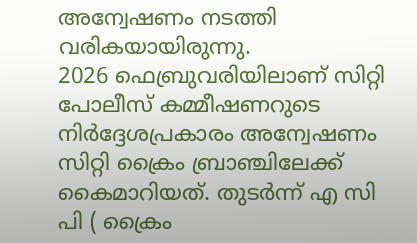അന്വേഷണം നടത്തി വരികയായിരുന്നു.
2026 ഫെബ്രുവരിയിലാണ് സിറ്റി പോലീസ് കമ്മീഷണറുടെ നിർദ്ദേശപ്രകാരം അന്വേഷണം സിറ്റി ക്രൈം ബ്രാഞ്ചിലേക്ക് കൈമാറിയത്. തുടർന്ന് എ സി പി ( ക്രൈം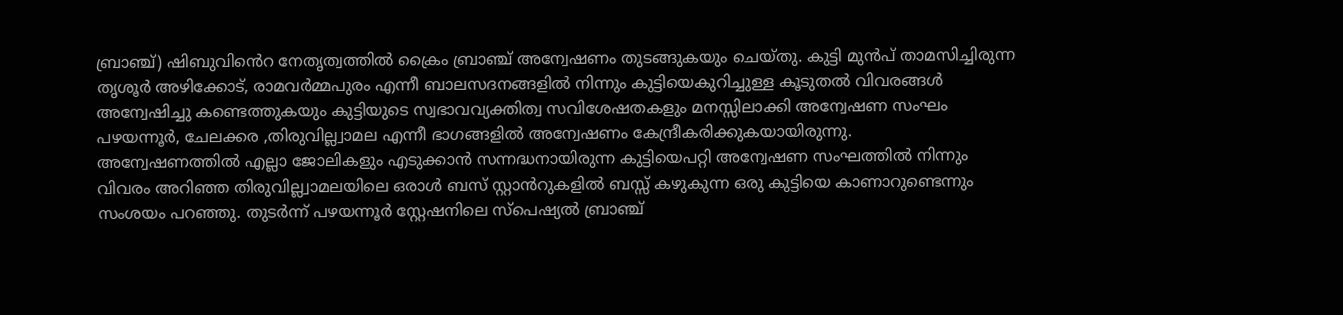ബ്രാഞ്ച്) ഷിബുവിൻെറ നേതൃത്വത്തിൽ ക്രൈം ബ്രാഞ്ച് അന്വേഷണം തുടങ്ങുകയും ചെയ്തു. കുട്ടി മുൻപ് താമസിച്ചിരുന്ന തൃശൂർ അഴിക്കോട്, രാമവർമ്മപുരം എന്നീ ബാലസദനങ്ങളിൽ നിന്നും കുട്ടിയെകുറിച്ചുള്ള കൂടുതൽ വിവരങ്ങൾ അന്വേഷിച്ചു കണ്ടെത്തുകയും കുട്ടിയുടെ സ്വഭാവവ്യക്തിത്വ സവിശേഷതകളും മനസ്സിലാക്കി അന്വേഷണ സംഘം പഴയന്നൂർ, ചേലക്കര ,തിരുവില്ല്വാമല എന്നീ ഭാഗങ്ങളിൽ അന്വേഷണം കേന്ദ്രീകരിക്കുകയായിരുന്നു.
അന്വേഷണത്തിൽ എല്ലാ ജോലികളും എടുക്കാൻ സന്നദ്ധനായിരുന്ന കുട്ടിയെപറ്റി അന്വേഷണ സംഘത്തിൽ നിന്നും വിവരം അറിഞ്ഞ തിരുവില്ല്വാമലയിലെ ഒരാൾ ബസ് സ്റ്റാൻറുകളിൽ ബസ്സ് കഴുകുന്ന ഒരു കുട്ടിയെ കാണാറുണ്ടെന്നും സംശയം പറഞ്ഞു. തുടർന്ന് പഴയന്നൂർ സ്റ്റേഷനിലെ സ്പെഷ്യൽ ബ്രാഞ്ച്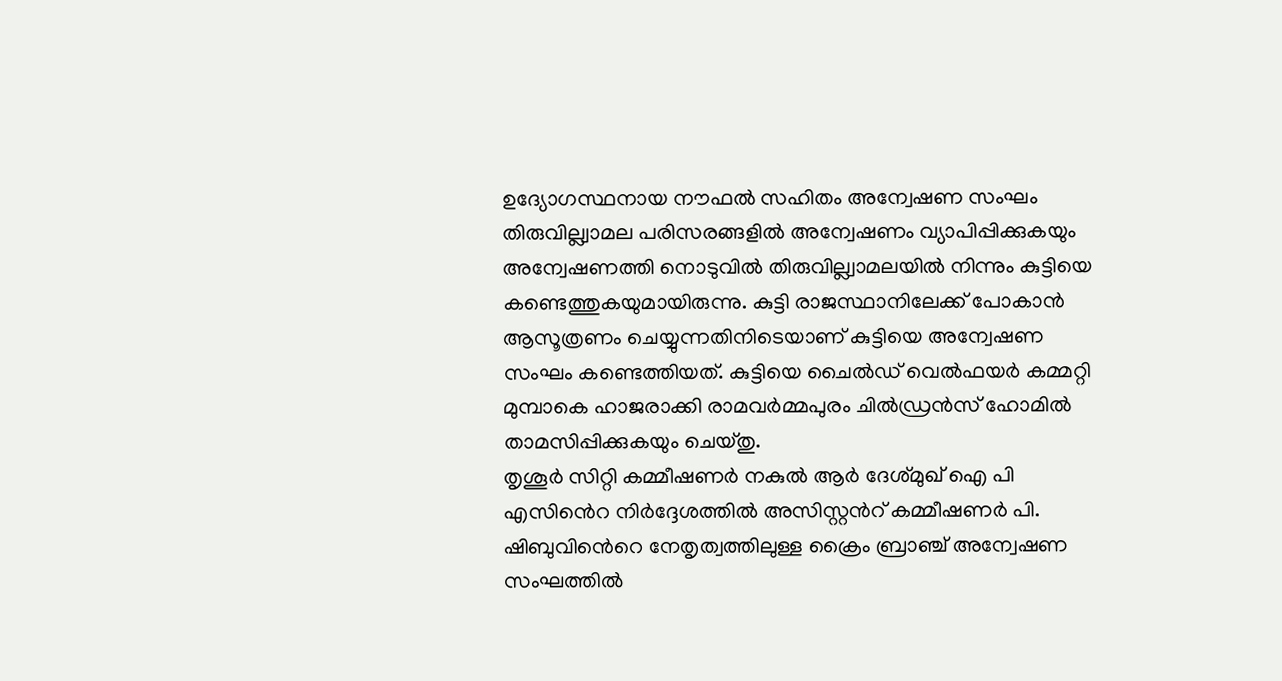ഉദ്യോഗസ്ഥനായ നൗഫൽ സഹിതം അന്വേഷണ സംഘം തിരുവില്ല്വാമല പരിസരങ്ങളിൽ അന്വേഷണം വ്യാപിപ്പിക്കുകയും അന്വേഷണത്തി നൊടുവിൽ തിരുവില്ല്വാമലയിൽ നിന്നും കുട്ടിയെ കണ്ടെത്തുകയുമായിരുന്നു. കുട്ടി രാജസ്ഥാനിലേക്ക് പോകാൻ ആസൂത്രണം ചെയ്യുന്നതിനിടെയാണ് കുട്ടിയെ അന്വേഷണ സംഘം കണ്ടെത്തിയത്. കുട്ടിയെ ചൈൽഡ് വെൽഫയർ കമ്മറ്റി മുമ്പാകെ ഹാജരാക്കി രാമവർമ്മപുരം ചിൽഡ്രൻസ് ഹോമിൽ താമസിപ്പിക്കുകയും ചെയ്തു.
തൃശൂർ സിറ്റി കമ്മീഷണർ നകുൽ ആർ ദേശ്മുഖ് ഐ പി എസിൻെറ നിർദ്ദേശത്തിൽ അസിസ്റ്റൻറ് കമ്മീഷണർ പി. ഷിബുവിൻെറെ നേതൃത്വത്തിലുള്ള ക്രൈം ബ്രാഞ്ച് അന്വേഷണ സംഘത്തിൽ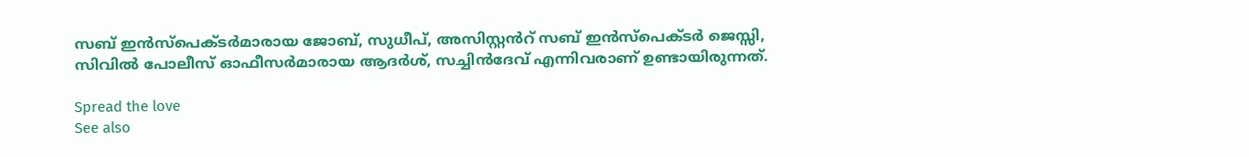സബ് ഇൻസ്പെക്ടർമാരായ ജോബ്, സുധീപ്, അസിസ്റ്റൻറ് സബ് ഇൻസ്പെക്ടർ ജെസ്സി, സിവിൽ പോലീസ് ഓഫീസർമാരായ ആദർശ്, സച്ചിൻദേവ് എന്നിവരാണ് ഉണ്ടായിരുന്നത്.

Spread the love
See also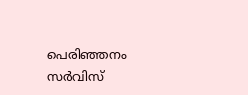പെരിഞ്ഞനം സർവിസ്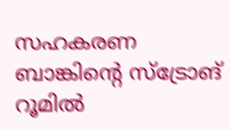സഹകരണ ബാങ്കിന്റെ സ്ട്രോങ് റൂമിൽ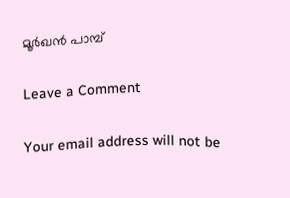മൂർഖൻ പാമ്പ്

Leave a Comment

Your email address will not be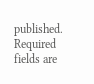published. Required fields are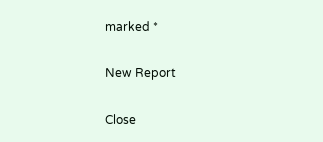marked *

New Report

Close